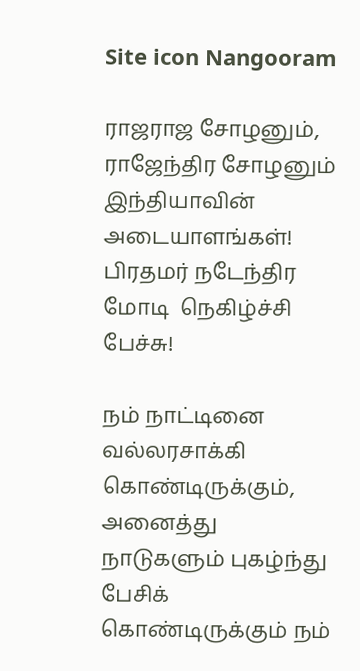Site icon Nangooram

ராஜராஜ சோழனும், ராஜேந்திர சோழனும் இந்தியாவின் அடையாளங்கள்! பிரதமர் நடேந்திர மோடி  நெகிழ்ச்சி பேச்சு!

நம் நாட்டினை வல்லரசாக்கி கொண்டிருக்கும், அனைத்து நாடுகளும் புகழ்ந்து பேசிக் கொண்டிருக்கும் நம்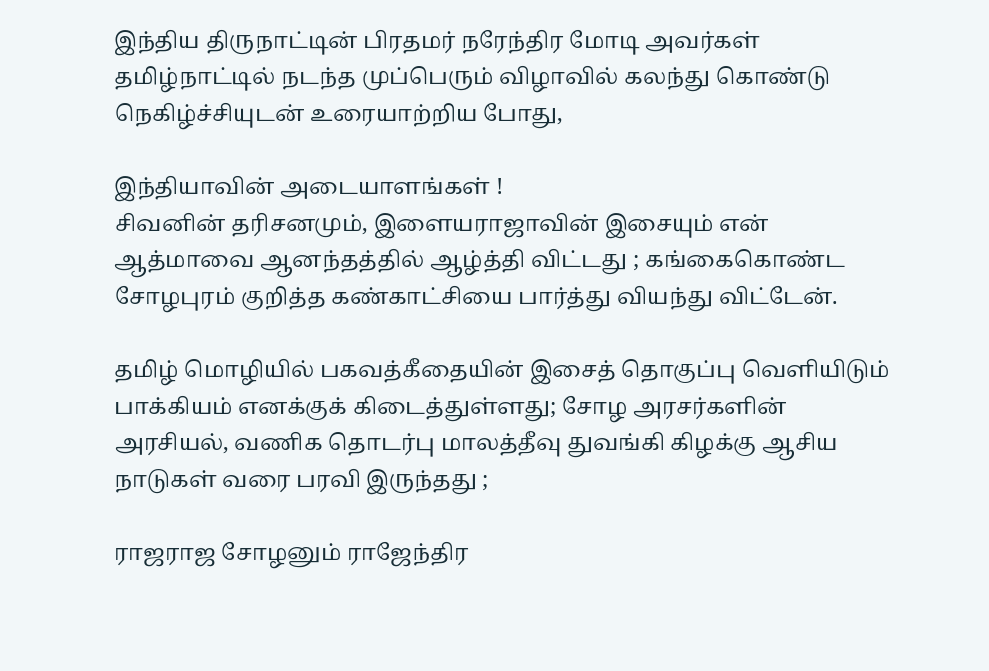இந்திய திருநாட்டின் பிரதமர் நரேந்திர மோடி அவர்கள் தமிழ்நாட்டில் நடந்த முப்பெரும் விழாவில் கலந்து கொண்டு நெகிழ்ச்சியுடன் உரையாற்றிய போது,

இந்தியாவின் அடையாளங்கள் !
சிவனின் தரிசனமும், இளையராஜாவின் இசையும் என் ஆத்மாவை ஆனந்தத்தில் ஆழ்த்தி விட்டது ; கங்கைகொண்ட சோழபுரம் குறித்த கண்காட்சியை பார்த்து வியந்து விட்டேன்.

தமிழ் மொழியில் பகவத்கீதையின் இசைத் தொகுப்பு வெளியிடும் பாக்கியம் எனக்குக் கிடைத்துள்ளது; சோழ அரசர்களின் அரசியல், வணிக தொடர்பு மாலத்தீவு துவங்கி கிழக்கு ஆசிய நாடுகள் வரை பரவி இருந்தது ;

ராஜராஜ சோழனும் ராஜேந்திர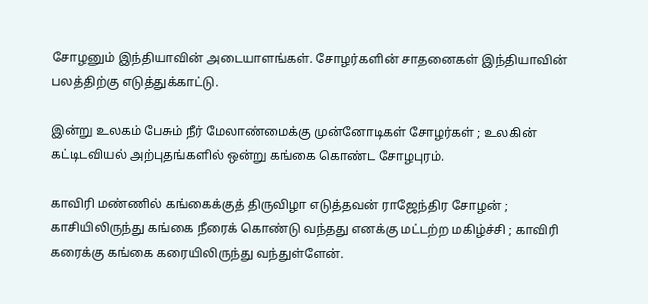சோழனும் இந்தியாவின் அடையாளங்கள். சோழர்களின் சாதனைகள் இந்தியாவின் பலத்திற்கு எடுத்துக்காட்டு.

இன்று உலகம் பேசும் நீர் மேலாண்மைக்கு முன்னோடிகள் சோழர்கள் ; உலகின் கட்டிடவியல் அற்புதங்களில் ஒன்று கங்கை கொண்ட சோழபுரம்.

காவிரி மண்ணில் கங்கைக்குத் திருவிழா எடுத்தவன் ராஜேந்திர சோழன் ; காசியிலிருந்து கங்கை நீரைக் கொண்டு வந்தது எனக்கு மட்டற்ற மகிழ்ச்சி ; காவிரி கரைக்கு கங்கை கரையிலிருந்து வந்துள்ளேன்.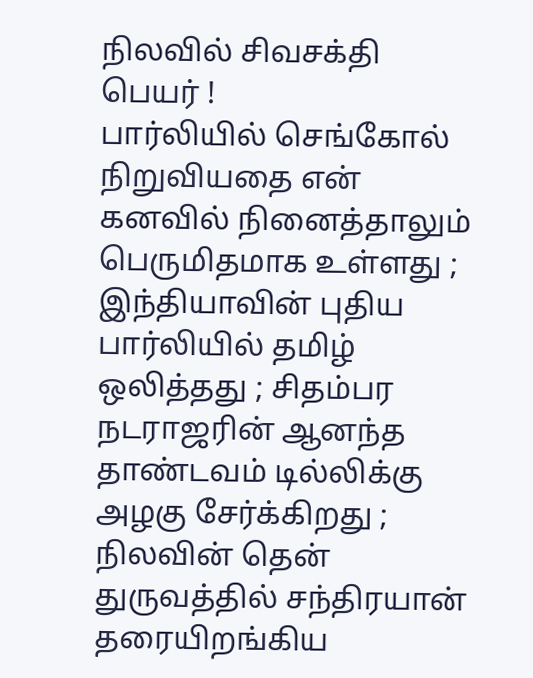நிலவில் சிவசக்தி பெயர் !
பார்லியில் செங்கோல் நிறுவியதை என் கனவில் நினைத்தாலும் பெருமிதமாக உள்ளது ; இந்தியாவின் புதிய பார்லியில் தமிழ் ஒலித்தது ; சிதம்பர நடராஜரின் ஆனந்த தாண்டவம் டில்லிக்கு அழகு சேர்க்கிறது ; நிலவின் தென் துருவத்தில் சந்திரயான் தரையிறங்கிய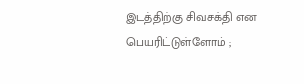இடத்திற்கு சிவசக்தி என பெயரிட்டுள்ளோம் ;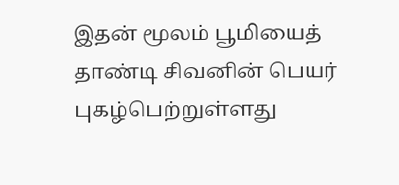இதன் மூலம் பூமியைத் தாண்டி சிவனின் பெயர் புகழ்பெற்றுள்ளது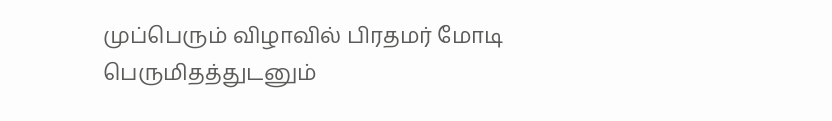முப்பெரும் விழாவில் பிரதமர் மோடி பெருமிதத்துடனும்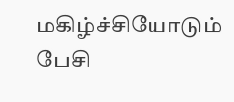மகிழ்ச்சியோடும் பேசி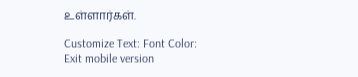உள்ளார்கள்.

Customize Text: Font Color:
Exit mobile version